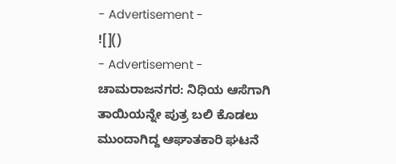- Advertisement -
![]()
- Advertisement -
ಚಾಮರಾಜನಗರ: ನಿಧಿಯ ಆಸೆಗಾಗಿ ತಾಯಿಯನ್ನೇ ಪುತ್ರ ಬಲಿ ಕೊಡಲು ಮುಂದಾಗಿದ್ದ ಆಘಾತಕಾರಿ ಘಟನೆ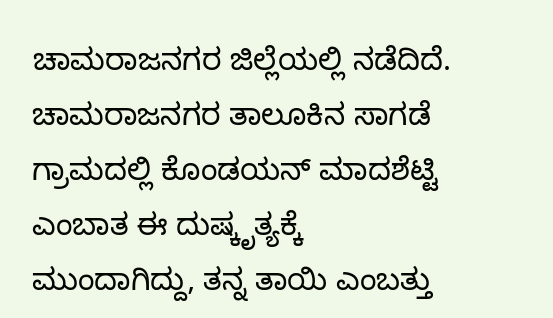ಚಾಮರಾಜನಗರ ಜಿಲ್ಲೆಯಲ್ಲಿ ನಡೆದಿದೆ.
ಚಾಮರಾಜನಗರ ತಾಲೂಕಿನ ಸಾಗಡೆ ಗ್ರಾಮದಲ್ಲಿ ಕೊಂಡಯನ್ ಮಾದಶೆಟ್ಟಿ ಎಂಬಾತ ಈ ದುಷ್ಕೃತ್ಯಕ್ಕೆ ಮುಂದಾಗಿದ್ದು, ತನ್ನ ತಾಯಿ ಎಂಬತ್ತು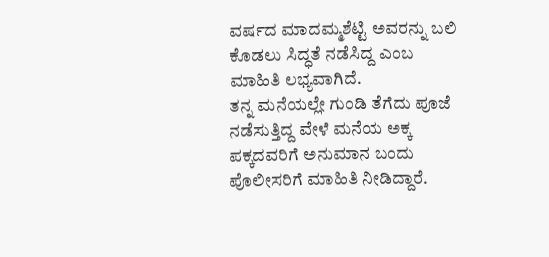ವರ್ಷದ ಮಾದಮ್ಮಶೆಟ್ಟಿ ಅವರನ್ನು ಬಲಿ ಕೊಡಲು ಸಿದ್ಧತೆ ನಡೆಸಿದ್ದ ಎಂಬ ಮಾಹಿತಿ ಲಭ್ಯವಾಗಿದೆ.
ತನ್ನ ಮನೆಯಲ್ಲೇ ಗುಂಡಿ ತೆಗೆದು ಪೂಜೆ ನಡೆಸುತ್ತಿದ್ದ ವೇಳೆ ಮನೆಯ ಅಕ್ಕ ಪಕ್ಕದವರಿಗೆ ಅನುಮಾನ ಬಂದು ಪೊಲೀಸರಿಗೆ ಮಾಹಿತಿ ನೀಡಿದ್ದಾರೆ.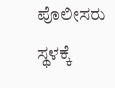ಪೊಲೀಸರು ಸ್ಥಳಕ್ಕೆ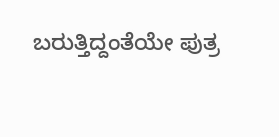ಬರುತ್ತಿದ್ದಂತೆಯೇ ಪುತ್ರ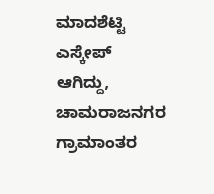ಮಾದಶೆಟ್ಟಿ ಎಸ್ಕೇಪ್ ಆಗಿದ್ದು, ಚಾಮರಾಜನಗರ ಗ್ರಾಮಾಂತರ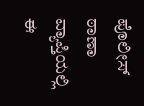ಪೊಲೀಸ್ ಠಾಣಾ ವ್ಯಾಪ್ತಿಯಲ್ಲಿ ಈ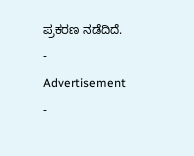ಪ್ರಕರಣ ನಡೆದಿದೆ.
- Advertisement -